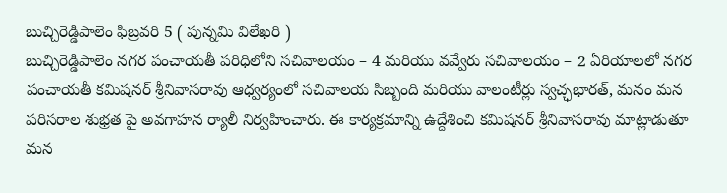బుచ్చిరెడ్డిపాలెం ఫిబ్రవరి 5 ( పున్నమి విలేఖరి )
బుచ్చిరెడ్డిపాలెం నగర పంచాయతీ పరిధిలోని సచివాలయం – 4 మరియు వవ్వేరు సచివాలయం – 2 ఏరియాలలో నగర పంచాయతీ కమిషనర్ శ్రీనివాసరావు ఆధ్వర్యంలో సచివాలయ సిబ్బంది మరియు వాలంటీర్లు స్వచ్ఛభారత్, మనం మన పరిసరాల శుభ్రత పై అవగాహన ర్యాలీ నిర్వహించారు. ఈ కార్యక్రమాన్ని ఉద్దేశించి కమిషనర్ శ్రీనివాసరావు మాట్లాడుతూ మన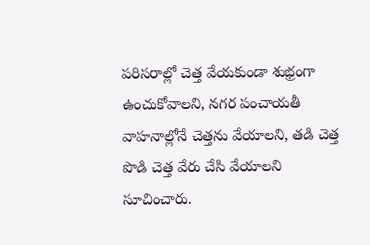పరిసరాల్లో చెత్త వేయకుండా శుభ్రంగా ఉంచుకోవాలని, నగర పంచాయతీ వాహనాల్లోనే చెత్తను వేయాలని, తడి చెత్త పొడి చెత్త వేరు చేసి వేయాలని సూచించారు.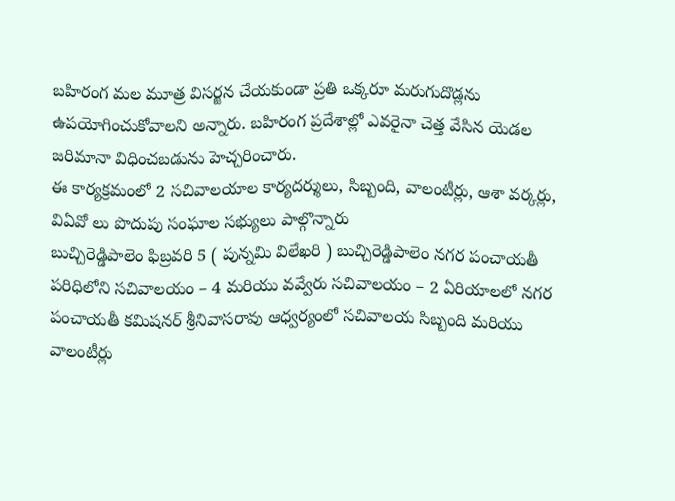బహిరంగ మల మూత్ర విసర్జన చేయకుండా ప్రతి ఒక్కరూ మరుగుదొడ్లను ఉపయోగించుకోవాలని అన్నారు. బహిరంగ ప్రదేశాల్లో ఎవరైనా చెత్త వేసిన యెడల జరిమానా విధించబడును హెచ్చరించారు.
ఈ కార్యక్రమంలో 2 సచివాలయాల కార్యదర్శులు, సిబ్బంది, వాలంటీర్లు, ఆశా వర్కర్లు, విఏవో లు పొదుపు సంఘాల సభ్యులు పాల్గొన్నారు
బుచ్చిరెడ్డిపాలెం ఫిబ్రవరి 5 ( పున్నమి విలేఖరి ) బుచ్చిరెడ్డిపాలెం నగర పంచాయతీ పరిధిలోని సచివాలయం – 4 మరియు వవ్వేరు సచివాలయం – 2 ఏరియాలలో నగర పంచాయతీ కమిషనర్ శ్రీనివాసరావు ఆధ్వర్యంలో సచివాలయ సిబ్బంది మరియు వాలంటీర్లు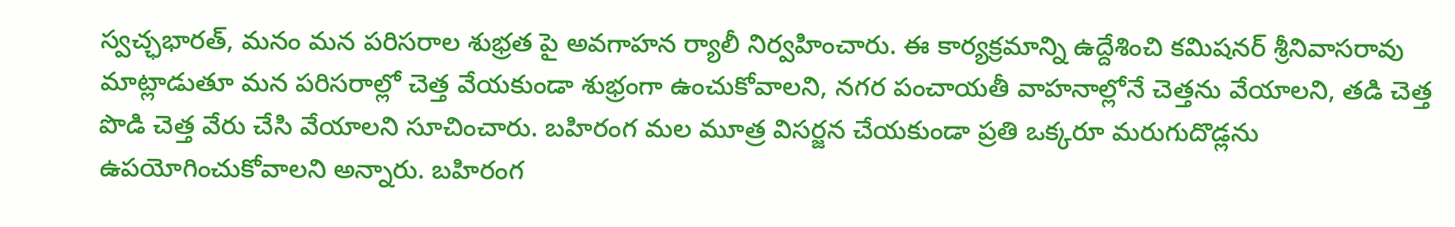స్వచ్ఛభారత్, మనం మన పరిసరాల శుభ్రత పై అవగాహన ర్యాలీ నిర్వహించారు. ఈ కార్యక్రమాన్ని ఉద్దేశించి కమిషనర్ శ్రీనివాసరావు మాట్లాడుతూ మన పరిసరాల్లో చెత్త వేయకుండా శుభ్రంగా ఉంచుకోవాలని, నగర పంచాయతీ వాహనాల్లోనే చెత్తను వేయాలని, తడి చెత్త పొడి చెత్త వేరు చేసి వేయాలని సూచించారు. బహిరంగ మల మూత్ర విసర్జన చేయకుండా ప్రతి ఒక్కరూ మరుగుదొడ్లను ఉపయోగించుకోవాలని అన్నారు. బహిరంగ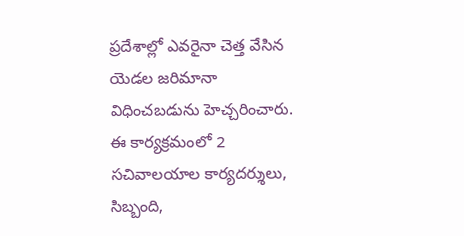ప్రదేశాల్లో ఎవరైనా చెత్త వేసిన యెడల జరిమానా విధించబడును హెచ్చరించారు. ఈ కార్యక్రమంలో 2 సచివాలయాల కార్యదర్శులు, సిబ్బంది,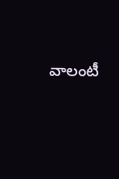వాలంటీ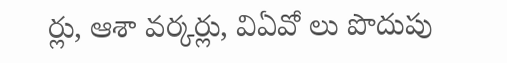ర్లు, ఆశా వర్కర్లు, విఏవో లు పొదుపు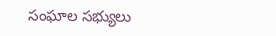సంఘాల సభ్యులు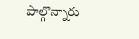పాల్గొన్నారు